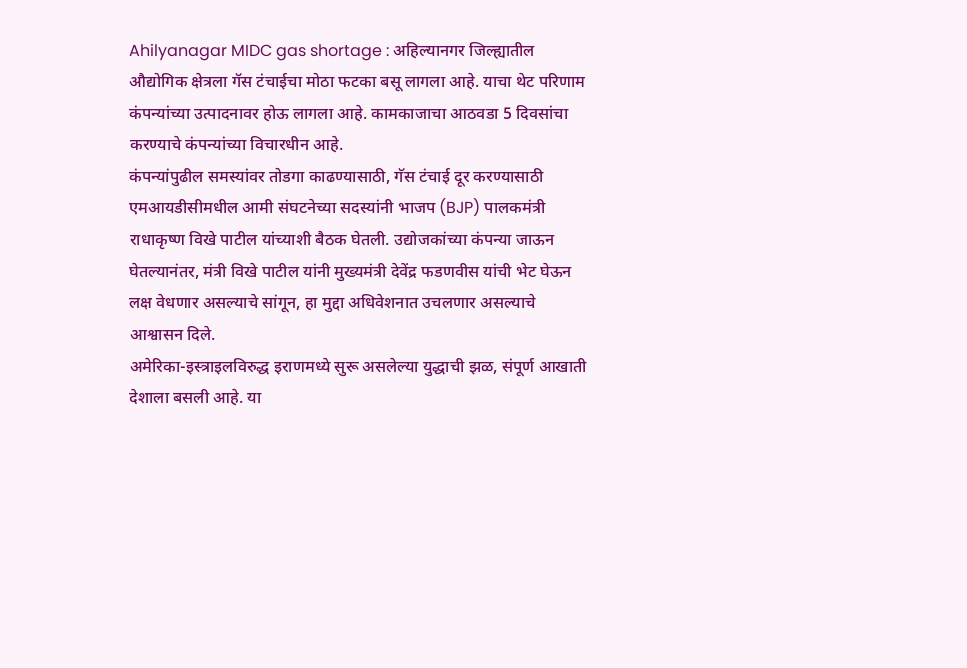Ahilyanagar MIDC gas shortage : अहिल्यानगर जिल्ह्यातील औद्योगिक क्षेत्रला गॅस टंचाईचा मोठा फटका बसू लागला आहे. याचा थेट परिणाम कंपन्यांच्या उत्पादनावर होऊ लागला आहे. कामकाजाचा आठवडा 5 दिवसांचा करण्याचे कंपन्यांच्या विचारधीन आहे.
कंपन्यांपुढील समस्यांवर तोडगा काढण्यासाठी, गॅस टंचाई दूर करण्यासाठी एमआयडीसीमधील आमी संघटनेच्या सदस्यांनी भाजप (BJP) पालकमंत्री राधाकृष्ण विखे पाटील यांच्याशी बैठक घेतली. उद्योजकांच्या कंपन्या जाऊन घेतल्यानंतर, मंत्री विखे पाटील यांनी मुख्यमंत्री देवेंद्र फडणवीस यांची भेट घेऊन लक्ष वेधणार असल्याचे सांगून, हा मुद्दा अधिवेशनात उचलणार असल्याचे आश्वासन दिले.
अमेरिका-इस्त्राइलविरुद्ध इराणमध्ये सुरू असलेल्या युद्धाची झळ, संपूर्ण आखाती देशाला बसली आहे. या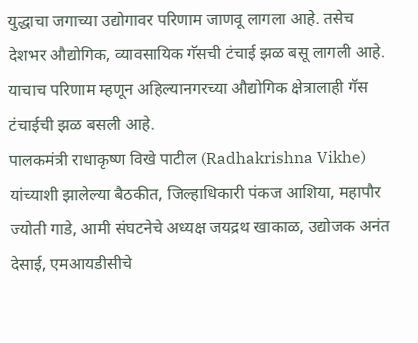युद्धाचा जगाच्या उद्योगावर परिणाम जाणवू लागला आहे. तसेच देशभर औद्योगिक, व्यावसायिक गॅसची टंचाई झळ बसू लागली आहे. याचाच परिणाम म्हणून अहिल्यानगरच्या औद्योगिक क्षेत्रालाही गॅस टंचाईची झळ बसली आहे.
पालकमंत्री राधाकृष्ण विखे पाटील (Radhakrishna Vikhe) यांच्याशी झालेल्या बैठकीत, जिल्हाधिकारी पंकज आशिया, महापौर ज्योती गाडे, आमी संघटनेचे अध्यक्ष जयद्रथ खाकाळ, उद्योजक अनंत देसाई, एमआयडीसीचे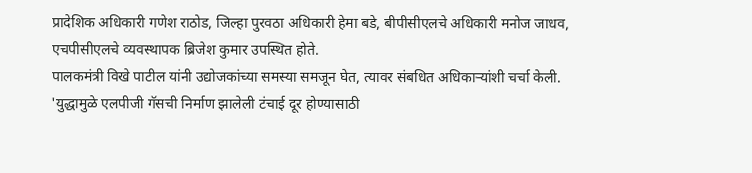प्रादेशिक अधिकारी गणेश राठोड, जिल्हा पुरवठा अधिकारी हेमा बडे, बीपीसीएलचे अधिकारी मनोज जाधव, एचपीसीएलचे व्यवस्थापक ब्रिजेश कुमार उपस्थित होते.
पालकमंत्री विखे पाटील यांनी उद्योजकांच्या समस्या समजून घेत, त्यावर संबधित अधिकाऱ्यांशी चर्चा केली. 'युद्धामुळे एलपीजी गॅसची निर्माण झालेली टंचाई दूर होण्यासाठी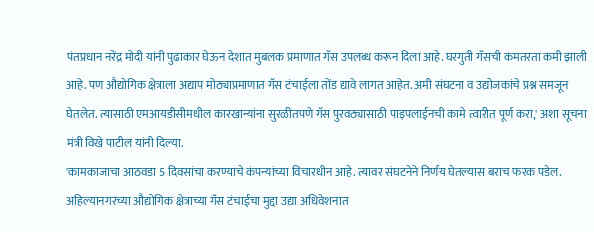पंतप्रधान नरेंद्र मोदी यांनी पुढाकार घेऊन देशात मुबलक प्रमाणात गॅस उपलब्ध करून दिला आहे. घरगुती गॅसची कमतरता कमी झाली आहे. पण औद्योगिक क्षेत्राला अद्याप मोठ्याप्रमाणात गॅस टंचाईला तोंड द्यावे लागत आहेत. अमी संघटना व उद्योजकांचे प्रश्न समजून घेतलेत. त्यासाठी एमआयडीसीमधील कारखान्यांना सुरळीतपणे गॅस पुरवठ्यासाठी पाइपलाईनची कामे त्वारीत पूर्ण करा,' अशा सूचना मंत्री विखे पाटील यांनी दिल्या.
'कामकाजाचा आठवडा 5 दिवसांचा करण्याचे कंपन्यांच्या विचारधीन आहे. त्यावर संघटनेने निर्णय घेतल्यास बराच फरक पडेल. अहिल्यानगरच्या औद्योगिक क्षेत्राच्या गॅस टंचाईचा मुद्दा उद्या अधिवेशनात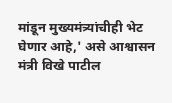मांडून मुख्यमंत्र्यांचीही भेट घेणार आहे,' असे आश्वासन मंत्री विखे पाटील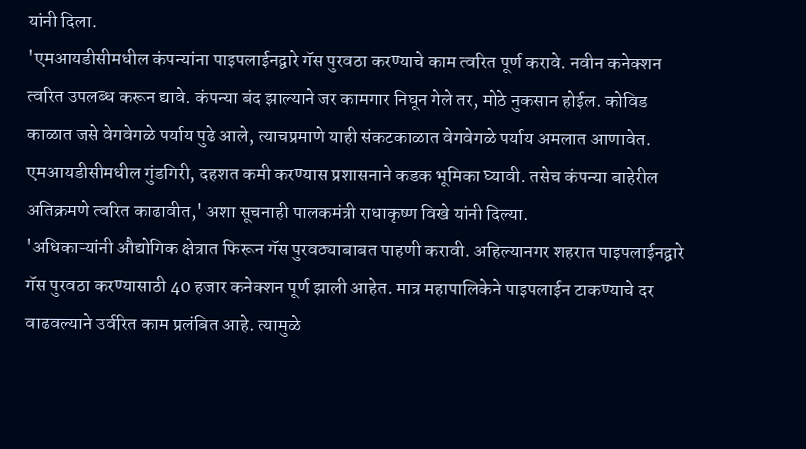यांनी दिला.
'एमआयडीसीमधील कंपन्यांना पाइपलाईनद्वारे गॅस पुरवठा करण्याचे काम त्वरित पूर्ण करावे. नवीन कनेक्शन त्वरित उपलब्ध करून द्यावे. कंपन्या बंद झाल्याने जर कामगार निघून गेले तर, मोठे नुकसान होईल. कोविड काळात जसे वेगवेगळे पर्याय पुढे आले, त्याचप्रमाणे याही संकटकाळात वेगवेगळे पर्याय अमलात आणावेत. एमआयडीसीमधील गुंडगिरी, दहशत कमी करण्यास प्रशासनाने कडक भूमिका घ्यावी. तसेच कंपन्या बाहेरील अतिक्रमणे त्वरित काढावीत,' अशा सूचनाही पालकमंत्री राधाकृष्ण विखे यांनी दिल्या.
'अधिकाऱ्यांनी औद्योगिक क्षेत्रात फिरून गॅस पुरवठ्याबाबत पाहणी करावी. अहिल्यानगर शहरात पाइपलाईनद्वारे गॅस पुरवठा करण्यासाठी 40 हजार कनेक्शन पूर्ण झाली आहेत. मात्र महापालिकेने पाइपलाईन टाकण्याचे दर वाढवल्याने उर्वरित काम प्रलंबित आहे. त्यामुळे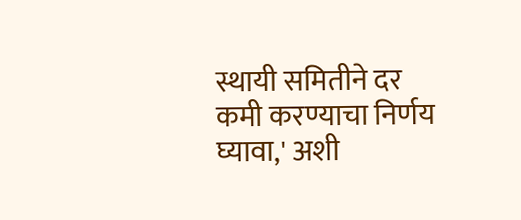स्थायी समितीने दर कमी करण्याचा निर्णय घ्यावा,' अशी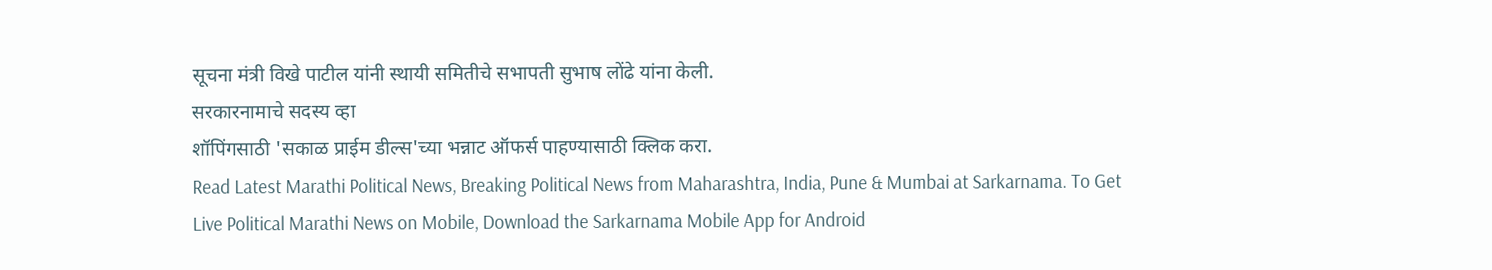सूचना मंत्री विखे पाटील यांनी स्थायी समितीचे सभापती सुभाष लोंढे यांना केली.
सरकारनामाचे सदस्य व्हा
शॉपिंगसाठी 'सकाळ प्राईम डील्स'च्या भन्नाट ऑफर्स पाहण्यासाठी क्लिक करा.
Read Latest Marathi Political News, Breaking Political News from Maharashtra, India, Pune & Mumbai at Sarkarnama. To Get Live Political Marathi News on Mobile, Download the Sarkarnama Mobile App for Android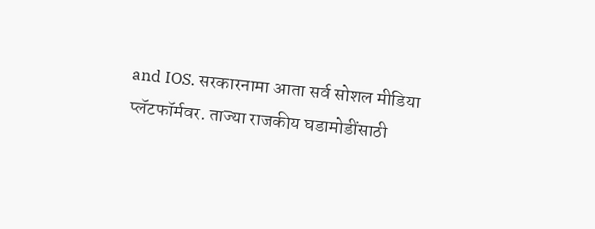and IOS. सरकारनामा आता सर्व सोशल मीडिया प्लॅटफॉर्मवर. ताज्या राजकीय घडामोडींसाठी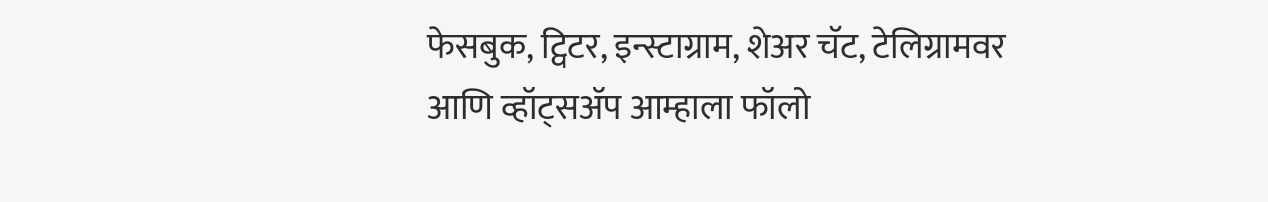फेसबुक, ट्विटर, इन्स्टाग्राम, शेअर चॅट, टेलिग्रामवर आणि व्हॉट्सॲप आम्हाला फॉलो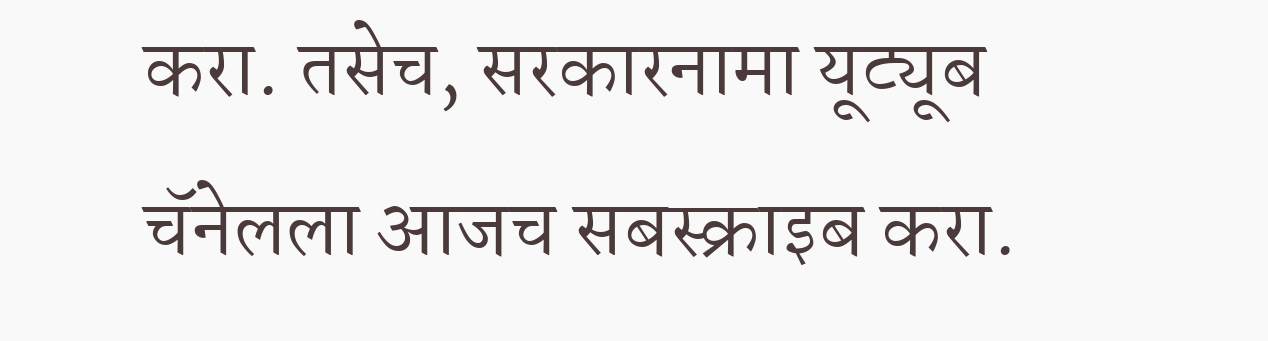करा. तसेच, सरकारनामा यूट्यूब चॅनेलला आजच सबस्क्राइब करा.